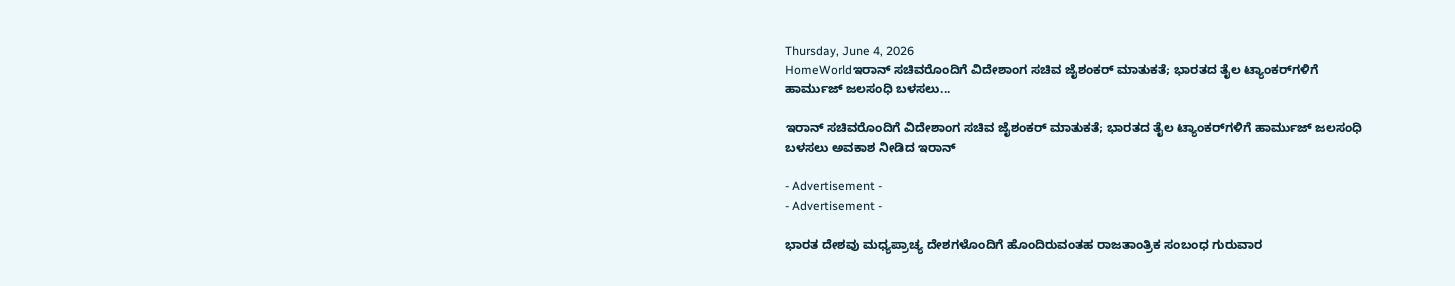Thursday, June 4, 2026
HomeWorldಇರಾನ್‌ ಸಚಿವರೊಂದಿಗೆ ವಿದೇಶಾಂಗ ಸಚಿವ ಜೈಶಂಕರ್‌ ಮಾತುಕತೆ; ಭಾರತದ ತೈಲ ಟ್ಯಾಂಕರ್‌ಗಳಿಗೆ ಹಾರ್ಮುಜ್ ಜಲಸಂಧಿ ಬಳಸಲು...

ಇರಾನ್‌ ಸಚಿವರೊಂದಿಗೆ ವಿದೇಶಾಂಗ ಸಚಿವ ಜೈಶಂಕರ್‌ ಮಾತುಕತೆ; ಭಾರತದ ತೈಲ ಟ್ಯಾಂಕರ್‌ಗಳಿಗೆ ಹಾರ್ಮುಜ್ ಜಲಸಂಧಿ ಬಳಸಲು ಅವಕಾಶ ನೀಡಿದ ಇರಾನ್

- Advertisement -
- Advertisement -

ಭಾರತ ದೇಶವು ಮಧ್ಯಪ್ರಾಚ್ಯ ದೇಶಗಳೊಂದಿಗೆ ಹೊಂದಿರುವಂತಹ ರಾಜತಾಂತ್ರಿಕ ಸಂಬಂಧ ಗುರುವಾರ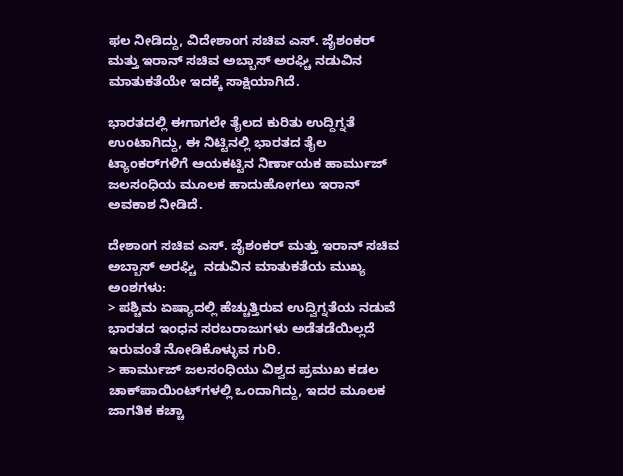ಫಲ ನೀಡಿದ್ದು, ವಿದೇಶಾಂಗ ಸಚಿವ ಎಸ್. ಜೈಶಂಕರ್ ಮತ್ತು ಇರಾನ್ ಸಚಿವ ಅಬ್ಬಾಸ್ ಅರಘ್ಚಿ ನಡುವಿನ ಮಾತುಕತೆಯೇ ಇದಕ್ಕೆ ಸಾಕ್ಷಿಯಾಗಿದೆ.

ಭಾರತದಲ್ಲಿ ಈಗಾಗಲೇ ತೈಲದ ಕುರಿತು ಉದ್ದಿಗ್ನತೆ ಉಂಟಾಗಿದ್ದು, ಈ ನಿಟ್ಟಿನಲ್ಲಿ ಭಾರತದ ತೈಲ ಟ್ಯಾಂಕರ್‌ಗಳಿಗೆ ಆಯಕಟ್ಟಿನ ನಿರ್ಣಾಯಕ ಹಾರ್ಮುಜ್ ಜಲಸಂಧಿಯ ಮೂಲಕ ಹಾದುಹೋಗಲು ಇರಾನ್ ಅವಕಾಶ ನೀಡಿದೆ.

ದೇಶಾಂಗ ಸಚಿವ ಎಸ್. ಜೈಶಂಕರ್ ಮತ್ತು ಇರಾನ್ ಸಚಿವ ಅಬ್ಬಾಸ್ ಅರಘ್ಚಿ  ನಡುವಿನ ಮಾತುಕತೆಯ ಮುಖ್ಯ ಅಂಶಗಳು:
> ಪಶ್ಚಿಮ ಏಷ್ಯಾದಲ್ಲಿ ಹೆಚ್ಚುತ್ತಿರುವ ಉದ್ವಿಗ್ನತೆಯ ನಡುವೆ ಭಾರತದ ಇಂಧನ ಸರಬರಾಜುಗಳು ಅಡೆತಡೆಯಿಲ್ಲದೆ ಇರುವಂತೆ ನೋಡಿಕೊಳ್ಳುವ ಗುರಿ.
> ಹಾರ್ಮುಜ್ ಜಲಸಂಧಿಯು ವಿಶ್ವದ ಪ್ರಮುಖ ಕಡಲ ಚಾಕ್‌ಪಾಯಿಂಟ್‌ಗಳಲ್ಲಿ ಒಂದಾಗಿದ್ದು, ಇದರ ಮೂಲಕ ಜಾಗತಿಕ ಕಚ್ಚಾ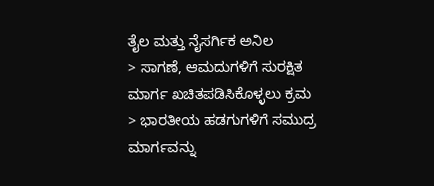ತೈಲ ಮತ್ತು ನೈಸರ್ಗಿಕ ಅನಿಲ
> ಸಾಗಣೆ, ಆಮದುಗಳಿಗೆ ಸುರಕ್ಷಿತ ಮಾರ್ಗ ಖಚಿತಪಡಿಸಿಕೊಳ್ಳಲು ಕ್ರಮ
> ಭಾರತೀಯ ಹಡಗುಗಳಿಗೆ ಸಮುದ್ರ ಮಾರ್ಗವನ್ನು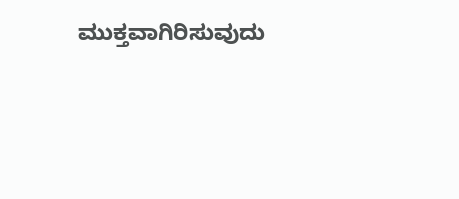ಮುಕ್ತವಾಗಿರಿಸುವುದು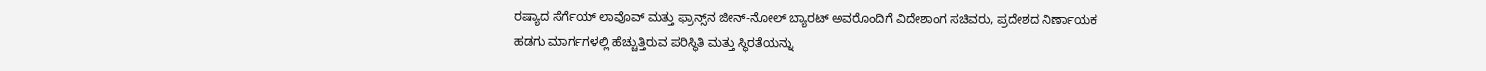ರಷ್ಯಾದ ಸೆರ್ಗೆಯ್ ಲಾವೊವ್ ಮತ್ತು ಫ್ರಾನ್ಸ್‌ನ ಜೀನ್-ನೋಲ್ ಬ್ಯಾರಟ್ ಅವರೊಂದಿಗೆ ವಿದೇಶಾಂಗ ಸಚಿವರು, ಪ್ರದೇಶದ ನಿರ್ಣಾಯಕ ಹಡಗು ಮಾರ್ಗಗಳಲ್ಲಿ ಹೆಚ್ಚುತ್ತಿರುವ ಪರಿಸ್ಥಿತಿ ಮತ್ತು ಸ್ಥಿರತೆಯನ್ನು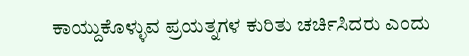ಕಾಯ್ದುಕೊಳ್ಳುವ ಪ್ರಯತ್ನಗಳ ಕುರಿತು ಚರ್ಚಿಸಿದರು ಎಂದು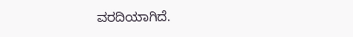ವರದಿಯಾಗಿದೆ.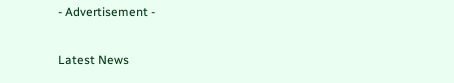- Advertisement -

Latest News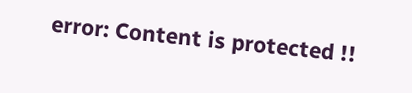error: Content is protected !!